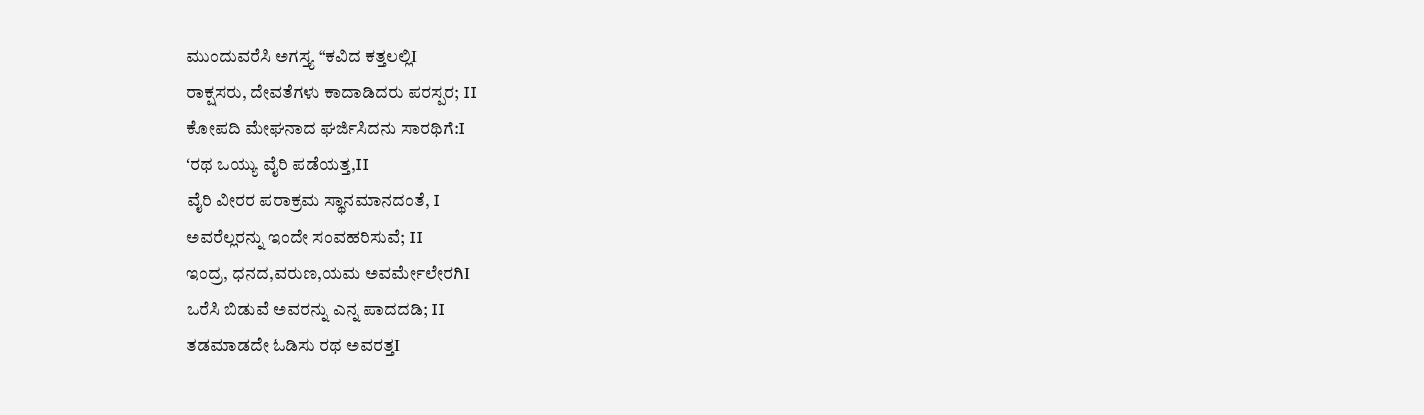ಮುಂದುವರೆಸಿ ಅಗಸ್ತ್ಯ “ಕವಿದ ಕತ್ತಲಲ್ಲಿI
ರಾಕ್ಷಸರು, ದೇವತೆಗಳು ಕಾದಾಡಿದರು ಪರಸ್ಪರ; II
ಕೋಪದಿ ಮೇಘನಾದ ಘರ್ಜಿಸಿದನು ಸಾರಥಿಗೆ:I
ʻರಥ ಒಯ್ಯು ವೈರಿ ಪಡೆಯತ್ತ,II
ವೈರಿ ವೀರರ ಪರಾಕ್ರಮ ಸ್ಥಾನಮಾನದಂತೆ, I
ಅವರೆಲ್ಲರನ್ನು ಇಂದೇ ಸಂವಹರಿಸುವೆ; II
ಇಂದ್ರ, ಧನದ,ವರುಣ,ಯಮ ಅವರ್ಮೇಲೇರಗಿI
ಒರೆಸಿ ಬಿಡುವೆ ಅವರನ್ನು ಎನ್ನ ಪಾದದಡಿ; II
ತಡಮಾಡದೇ ಓಡಿಸು ರಥ ಅವರತ್ತI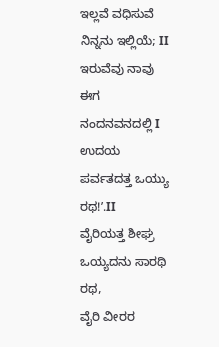ಇಲ್ಲವೆ ವಧಿಸುವೆ ನಿನ್ನನು ಇಲ್ಲಿಯೆ; II
ಇರುವೆವು ನಾವು ಈಗ ನಂದನವನದಲ್ಲಿ I
ಉದಯ ಪರ್ವತದತ್ತ ಒಯ್ಯು ರಥ!ʼ.II
ವೈರಿಯತ್ತ ಶೀಘ್ರ ಒಯ್ಯದನು ಸಾರಥಿ ರಥ,
ವೈರಿ ವೀರರ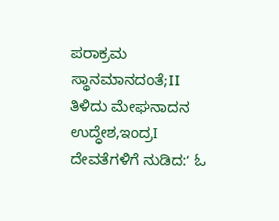ಪರಾಕ್ರಮ ಸ್ಥಾನಮಾನದಂತೆ;II
ತಿಳಿದು ಮೇಘನಾದನ ಉದ್ಧೇಶ,ಇಂದ್ರI
ದೇವತೆಗಳಿಗೆ ನುಡಿದ:ʻ ಓ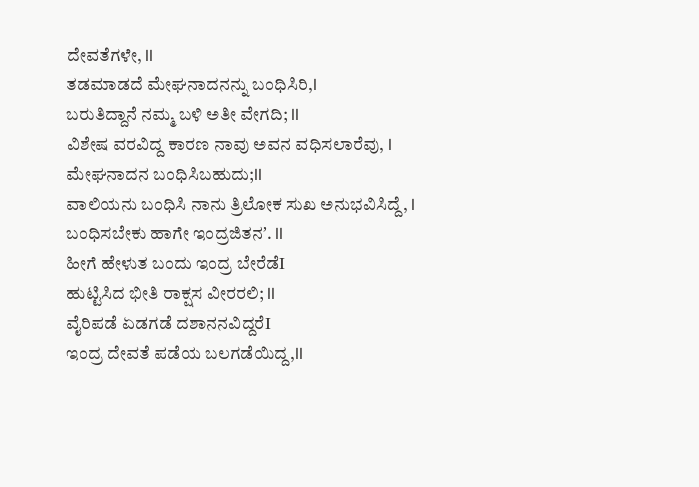ದೇವತೆಗಳೇ, II
ತಡಮಾಡದೆ ಮೇಘನಾದನನ್ನು ಬಂಧಿಸಿರಿ,I
ಬರುತಿದ್ದಾನೆ ನಮ್ಮ ಬಳಿ ಅತೀ ವೇಗದಿ; II
ವಿಶೇಷ ವರವಿದ್ದ ಕಾರಣ ನಾವು ಅವನ ವಧಿಸಲಾರೆವು, I
ಮೇಘನಾದನ ಬಂಧಿಸಿಬಹುದು;II
ವಾಲಿಯನು ಬಂಧಿಸಿ ನಾನು ತ್ರಿಲೋಕ ಸುಖ ಅನುಭವಿಸಿದ್ದೆ, I
ಬಂಧಿಸಬೇಕು ಹಾಗೇ ಇಂದ್ರಜಿತನʼ. II
ಹೀಗೆ ಹೇಳುತ ಬಂದು ಇಂದ್ರ ಬೇರೆಡೆI
ಹುಟ್ಟಿಸಿದ ಭೀತಿ ರಾಕ್ಷಸ ವೀರರಲಿ; II
ವೈರಿಪಡೆ ಏಡಗಡೆ ದಶಾನನವಿದ್ದರೆI
ಇಂದ್ರ ದೇವತೆ ಪಡೆಯ ಬಲಗಡೆಯಿದ್ದ,II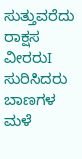ಸುತ್ತುವರೆದು ರಾಕ್ಷಸ ವೀರರುI
ಸುರಿಸಿದರು ಬಾಣಗಳ ಮಳೆ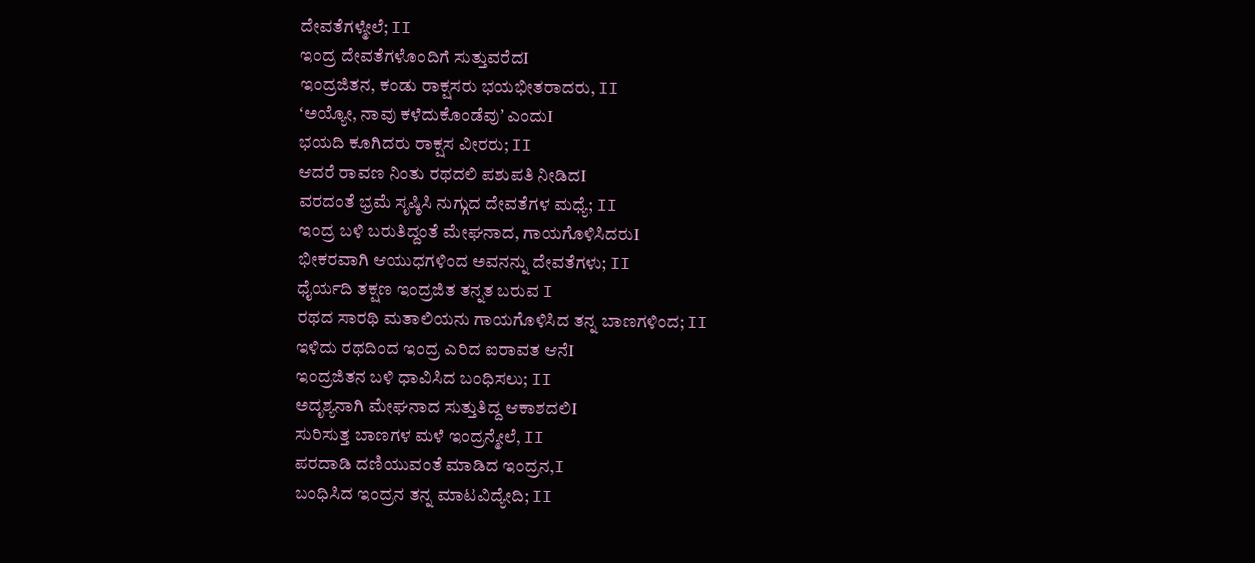ದೇವತೆಗಳ್ಮೇಲೆ; II
ಇಂದ್ರ ದೇವತೆಗಳೊಂದಿಗೆ ಸುತ್ತುವರೆದI
ಇಂದ್ರಜಿತನ, ಕಂಡು ರಾಕ್ಷಸರು ಭಯಭೀತರಾದರು, II
ʻಅಯ್ಯೋ, ನಾವು ಕಳೆದುಕೊಂಡೆವುʼ ಎಂದುI
ಭಯದಿ ಕೂಗಿದರು ರಾಕ್ಷಸ ವೀರರು; II
ಆದರೆ ರಾವಣ ನಿಂತು ರಥದಲಿ ಪಶುಪತಿ ನೀಡಿದI
ವರದಂತೆ ಭ್ರಮೆ ಸೃಷ್ಠಿಸಿ ನುಗ್ಗುದ ದೇವತೆಗಳ ಮಧ್ಯೆ; II
ಇಂದ್ರ ಬಳಿ ಬರುತಿದ್ದಂತೆ ಮೇಘನಾದ, ಗಾಯಗೊಳಿಸಿದರುI
ಭೀಕರವಾಗಿ ಆಯುಧಗಳಿಂದ ಅವನನ್ನು ದೇವತೆಗಳು; II
ಧೈರ್ಯದಿ ತಕ್ಷಣ ಇಂದ್ರಜಿತ ತನ್ನತ ಬರುವ I
ರಥದ ಸಾರಥಿ ಮತಾಲಿಯನು ಗಾಯಗೊಳಿಸಿದ ತನ್ನ ಬಾಣಗಳಿಂದ; II
ಇಳಿದು ರಥದಿಂದ ಇಂದ್ರ ಎರಿದ ಐರಾವತ ಆನೆI
ಇಂದ್ರಜಿತನ ಬಳಿ ಧಾವಿಸಿದ ಬಂಧಿಸಲು; II
ಅದೃಶ್ಯನಾಗಿ ಮೇಘನಾದ ಸುತ್ತುತಿದ್ದ ಆಕಾಶದಲಿI
ಸುರಿಸುತ್ತ ಬಾಣಗಳ ಮಳೆ ಇಂದ್ರನ್ಮೇಲೆ, II
ಪರದಾಡಿ ದಣಿಯುವಂತೆ ಮಾಡಿದ ಇಂದ್ರನ,I
ಬಂಧಿಸಿದ ಇಂದ್ರನ ತನ್ನ ಮಾಟವಿದ್ಯೇದಿ; II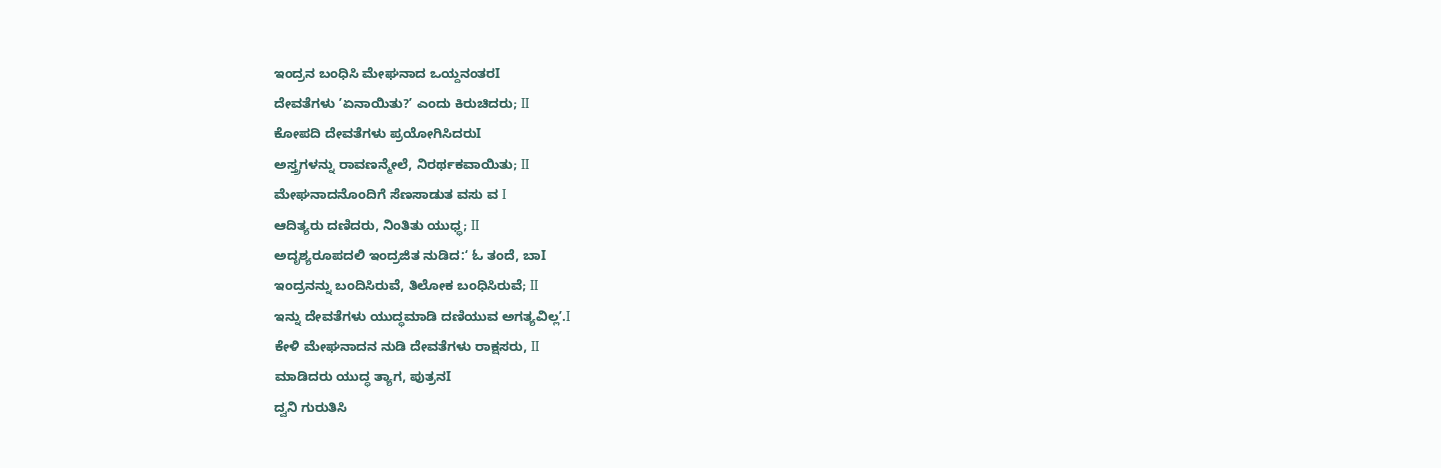ಇಂದ್ರನ ಬಂಧಿಸಿ ಮೇಘನಾದ ಒಯ್ದನಂತರI
ದೇವತೆಗಳು ʼಏನಾಯಿತು?ʼ ಎಂದು ಕಿರುಚಿದರು; II
ಕೋಪದಿ ದೇವತೆಗಳು ಪ್ರಯೋಗಿಸಿದರುI
ಅಸ್ತ್ರಗಳನ್ನು ರಾವಣನ್ಮೇಲೆ, ನಿರರ್ಥಕವಾಯಿತು; II
ಮೇಘನಾದನೊಂದಿಗೆ ಸೆಣಸಾಡುತ ವಸು ವ I
ಆದಿತ್ಯರು ದಣಿದರು, ನಿಂತಿತು ಯುಧ್ಧ; II
ಅದೃಶ್ಯರೂಪದಲಿ ಇಂದ್ರಜಿತ ನುಡಿದ:ʻ ಓ ತಂದೆ, ಬಾI
ಇಂದ್ರನನ್ನು ಬಂದಿಸಿರುವೆ, ತಿಲೋಕ ಬಂಧಿಸಿರುವೆ; II
ಇನ್ನು ದೇವತೆಗಳು ಯುದ್ಧಮಾಡಿ ದಣಿಯುವ ಅಗತ್ಯವಿಲ್ಲʼ.I
ಕೇಳಿ ಮೇಘನಾದನ ನುಡಿ ದೇವತೆಗಳು ರಾಕ್ಷಸರು, II
ಮಾಡಿದರು ಯುದ್ಧ ತ್ಯಾಗ, ಪುತ್ರನI
ದ್ವನಿ ಗುರುತಿಸಿ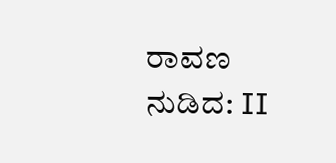ರಾವಣ ನುಡಿದ: II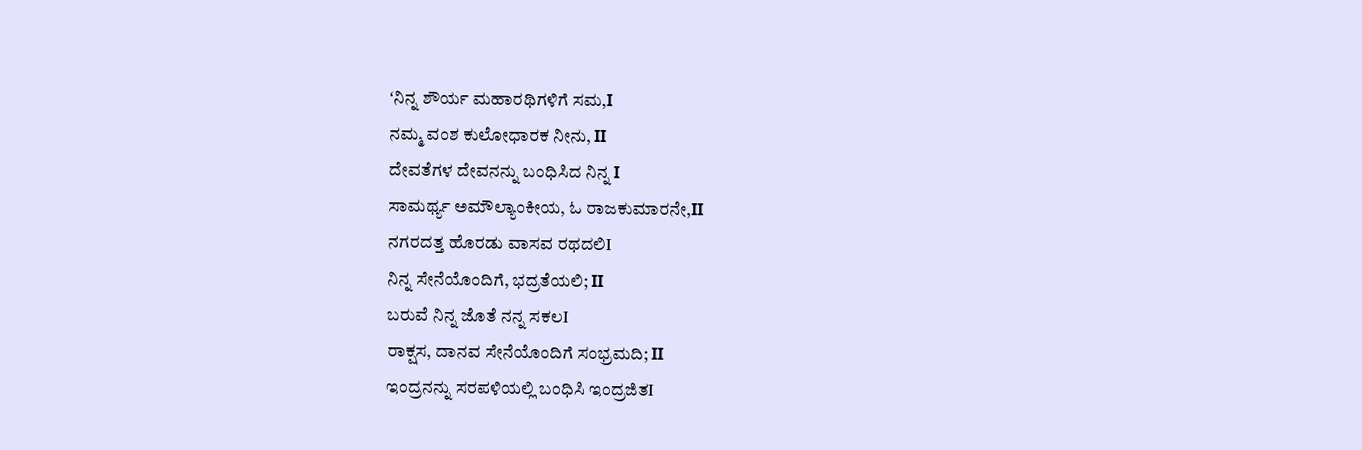ʻನಿನ್ನ ಶೌರ್ಯ ಮಹಾರಥಿಗಳಿಗೆ ಸಮ,I
ನಮ್ಮ ವಂಶ ಕುಲೋಧಾರಕ ನೀನು, II
ದೇವತೆಗಳ ದೇವನನ್ನು ಬಂಧಿಸಿದ ನಿನ್ನ I
ಸಾಮರ್ಥ್ಯ ಅಮೌಲ್ಯಾಂಕೀಯ, ಓ ರಾಜಕುಮಾರನೇ,II
ನಗರದತ್ತ ಹೊರಡು ವಾಸವ ರಥದಲಿI
ನಿನ್ನ ಸೇನೆಯೊಂದಿಗೆ, ಭದ್ರತೆಯಲಿ; II
ಬರುವೆ ನಿನ್ನ ಜೊತೆ ನನ್ನ ಸಕಲI
ರಾಕ್ಷಸ, ದಾನವ ಸೇನೆಯೊಂದಿಗೆ ಸಂಭ್ರಮದಿ; II
ಇಂದ್ರನನ್ನು ಸರಪಳಿಯಲ್ಲಿ ಬಂಧಿಸಿ ಇಂದ್ರಜಿತI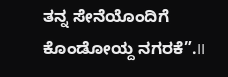ತನ್ನ ಸೇನೆಯೊಂದಿಗೆ ಕೊಂಡೋಯ್ದ ನಗರಕೆ”.II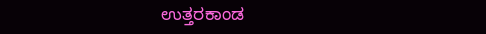ಉತ್ತರಕಾಂಡ